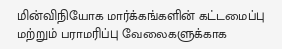மின்விநியோக மார்க்கங்களின் கட்டமைப்பு மற்றும் பராமரிப்பு வேலைகளுக்காக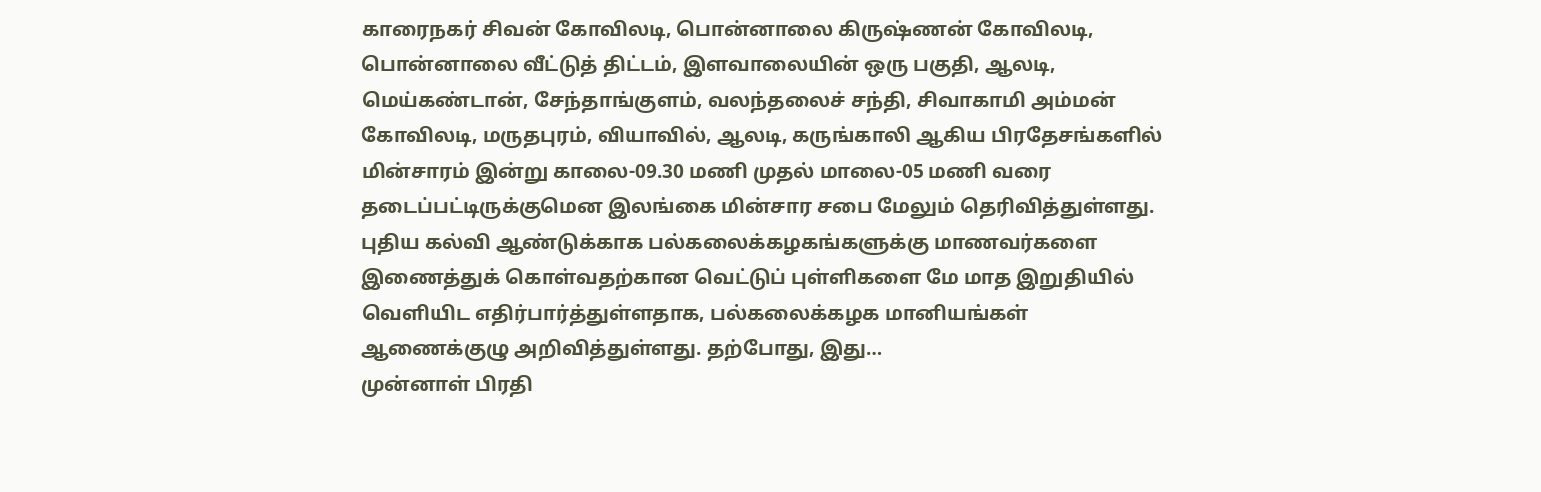காரைநகர் சிவன் கோவிலடி, பொன்னாலை கிருஷ்ணன் கோவிலடி, பொன்னாலை வீட்டுத் திட்டம், இளவாலையின் ஒரு பகுதி, ஆலடி, மெய்கண்டான், சேந்தாங்குளம், வலந்தலைச் சந்தி, சிவாகாமி அம்மன் கோவிலடி, மருதபுரம், வியாவில், ஆலடி, கருங்காலி ஆகிய பிரதேசங்களில் மின்சாரம் இன்று காலை-09.30 மணி முதல் மாலை-05 மணி வரை தடைப்பட்டிருக்குமென இலங்கை மின்சார சபை மேலும் தெரிவித்துள்ளது.
புதிய கல்வி ஆண்டுக்காக பல்கலைக்கழகங்களுக்கு மாணவர்களை இணைத்துக் கொள்வதற்கான வெட்டுப் புள்ளிகளை மே மாத இறுதியில் வௌியிட எதிர்பார்த்துள்ளதாக, பல்கலைக்கழக மானியங்கள் ஆணைக்குழு அறிவித்துள்ளது. தற்போது, இது…
முன்னாள் பிரதி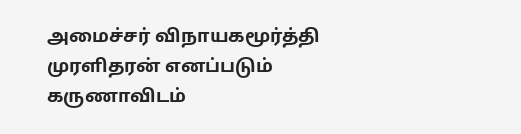அமைச்சர் விநாயகமூர்த்தி முரளிதரன் எனப்படும் கருணாவிடம்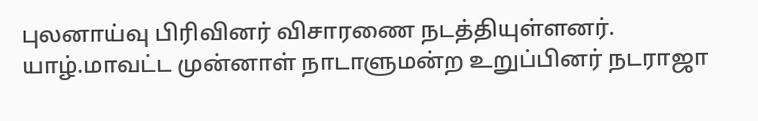புலனாய்வு பிரிவினர் விசாரணை நடத்தியுள்ளனர். யாழ்.மாவட்ட முன்னாள் நாடாளுமன்ற உறுப்பினர் நடராஜா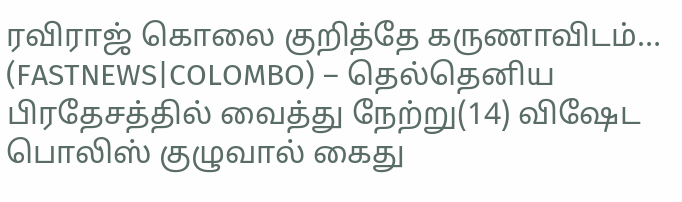ரவிராஜ் கொலை குறித்தே கருணாவிடம்…
(FASTNEWS|COLOMBO) – தெல்தெனிய பிரதேசத்தில் வைத்து நேற்று(14) விஷேட பொலிஸ் குழுவால் கைது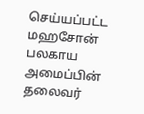செய்யப்பட்ட மஹசோன் பலகாய அமைப்பின் தலைவர்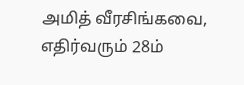அமித் வீரசிங்கவை, எதிர்வரும் 28ம்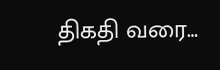திகதி வரை…